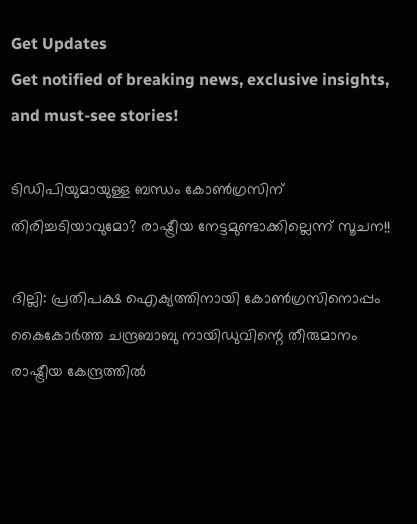Get Updates
Get notified of breaking news, exclusive insights, and must-see stories!

ടിഡിപിയുമായുള്ള ബന്ധം കോണ്‍ഗ്രസിന് തിരിച്ചടിയാവുമോ? രാഷ്ട്രീയ നേട്ടമുണ്ടാക്കില്ലെന്ന് സൂചന!!

ദില്ലി: പ്രതിപക്ഷ ഐക്യത്തിനായി കോണ്‍ഗ്രസിനൊപ്പം കൈകോര്‍ത്ത ചന്ദ്രബാബു നായിഡുവിന്റെ തീരുമാനം രാഷ്ട്രീയ കേന്ദ്രത്തില്‍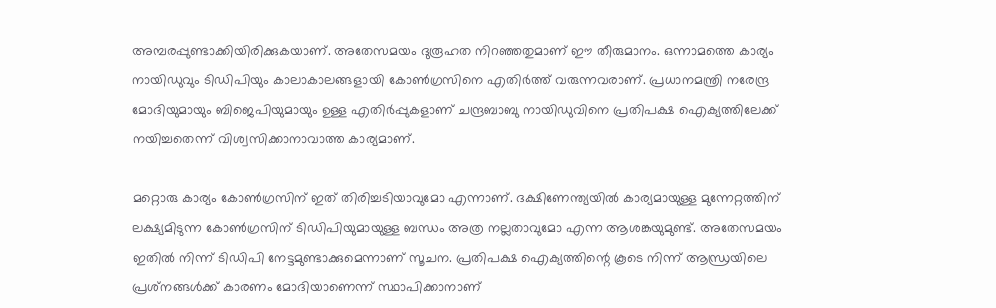അമ്പരപ്പുണ്ടാക്കിയിരിക്കുകയാണ്. അതേസമയം ദുരൂഹത നിറഞ്ഞതുമാണ് ഈ തീരുമാനം. ഒന്നാമത്തെ കാര്യം നായിഡുവും ടിഡിപിയും കാലാകാലങ്ങളായി കോണ്‍ഗ്രസിനെ എതിര്‍ത്ത് വരുന്നവരാണ്. പ്രധാനമന്ത്രി നരേന്ദ്ര മോദിയുമായും ബിജെപിയുമായും ഉള്ള എതിര്‍പ്പുകളാണ് ചന്ദ്രബാബു നായിഡുവിനെ പ്രതിപക്ഷ ഐക്യത്തിലേക്ക് നയിച്ചതെന്ന് വിശ്വസിക്കാനാവാത്ത കാര്യമാണ്.

മറ്റൊരു കാര്യം കോണ്‍ഗ്രസിന് ഇത് തിരിച്ചടിയാവുമോ എന്നാണ്. ദക്ഷിണേന്ത്യയില്‍ കാര്യമായുള്ള മുന്നേറ്റത്തിന് ലക്ഷ്യമിടുന്ന കോണ്‍ഗ്രസിന് ടിഡിപിയുമായുള്ള ബന്ധം അത്ര നല്ലതാവുമോ എന്ന ആശങ്കയുമുണ്ട്. അതേസമയം ഇതില്‍ നിന്ന് ടിഡിപി നേട്ടമുണ്ടാക്കുമെന്നാണ് സൂചന. പ്രതിപക്ഷ ഐക്യത്തിന്റെ കൂടെ നിന്ന് ആന്ധ്രയിലെ പ്രശ്‌നങ്ങള്‍ക്ക് കാരണം മോദിയാണെന്ന് സ്ഥാപിക്കാനാണ്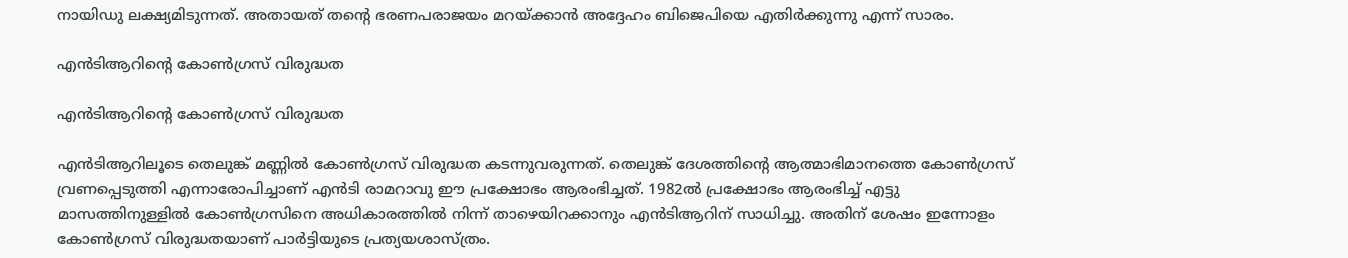നായിഡു ലക്ഷ്യമിടുന്നത്. അതായത് തന്റെ ഭരണപരാജയം മറയ്ക്കാന്‍ അദ്ദേഹം ബിജെപിയെ എതിര്‍ക്കുന്നു എന്ന് സാരം.

എന്‍ടിആറിന്റെ കോണ്‍ഗ്രസ് വിരുദ്ധത

എന്‍ടിആറിന്റെ കോണ്‍ഗ്രസ് വിരുദ്ധത

എന്‍ടിആറിലൂടെ തെലുങ്ക് മണ്ണില്‍ കോണ്‍ഗ്രസ് വിരുദ്ധത കടന്നുവരുന്നത്. തെലുങ്ക് ദേശത്തിന്റെ ആത്മാഭിമാനത്തെ കോണ്‍ഗ്രസ് വ്രണപ്പെടുത്തി എന്നാരോപിച്ചാണ് എന്‍ടി രാമറാവു ഈ പ്രക്ഷോഭം ആരംഭിച്ചത്. 1982ല്‍ പ്രക്ഷോഭം ആരംഭിച്ച് എട്ടു മാസത്തിനുള്ളില്‍ കോണ്‍ഗ്രസിനെ അധികാരത്തില്‍ നിന്ന് താഴെയിറക്കാനും എന്‍ടിആറിന് സാധിച്ചു. അതിന് ശേഷം ഇന്നോളം കോണ്‍ഗ്രസ് വിരുദ്ധതയാണ് പാര്‍ട്ടിയുടെ പ്രത്യയശാസ്ത്രം.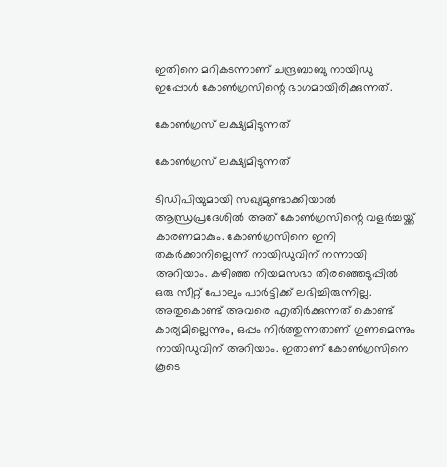ഇതിനെ മറികടന്നാണ് ചന്ദ്രബാബു നായിഡു ഇപ്പോള്‍ കോണ്‍ഗ്രസിന്റെ ഭാഗമായിരിക്കുന്നത്.

കോണ്‍ഗ്രസ് ലക്ഷ്യമിടുന്നത്

കോണ്‍ഗ്രസ് ലക്ഷ്യമിടുന്നത്

ടിഡിപിയുമായി സഖ്യമുണ്ടാക്കിയാല്‍ ആന്ധ്രപ്രദേശില്‍ അത് കോണ്‍ഗ്രസിന്റെ വളര്‍ച്ചയ്ക്ക് കാരണമാകും. കോണ്‍ഗ്രസിനെ ഇനി തകര്‍ക്കാനില്ലെന്ന് നായിഡുവിന് നന്നായി അറിയാം. കഴിഞ്ഞ നിയമസഭാ തിരഞ്ഞെടുപ്പില്‍ ഒരു സീറ്റ് പോലും പാര്‍ട്ടിക്ക് ലഭിച്ചിരുന്നില്ല. അതുകൊണ്ട് അവരെ എതിര്‍ക്കുന്നത് കൊണ്ട് കാര്യമില്ലെന്നും, ഒപ്പം നിര്‍ത്തുന്നതാണ് ഗുണമെന്നും നായിഡുവിന് അറിയാം. ഇതാണ് കോണ്‍ഗ്രസിനെ കൂടെ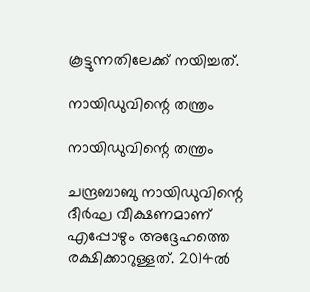കൂട്ടുന്നതിലേക്ക് നയിച്ചത്.

നായിഡുവിന്റെ തന്ത്രം

നായിഡുവിന്റെ തന്ത്രം

ചന്ദ്രബാബു നായിഡുവിന്റെ ദീര്‍ഘ വീക്ഷണമാണ് എപ്പോഴും അദ്ദേഹത്തെ രക്ഷിക്കാറുള്ളത്. 2014ല്‍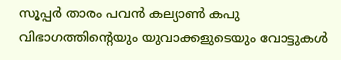സൂപ്പര്‍ താരം പവന്‍ കല്യാണ്‍ കപു വിഭാഗത്തിന്റെയും യുവാക്കളുടെയും വോട്ടുകള്‍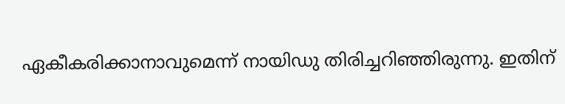ഏകീകരിക്കാനാവുമെന്ന് നായിഡു തിരിച്ചറിഞ്ഞിരുന്നു. ഇതിന്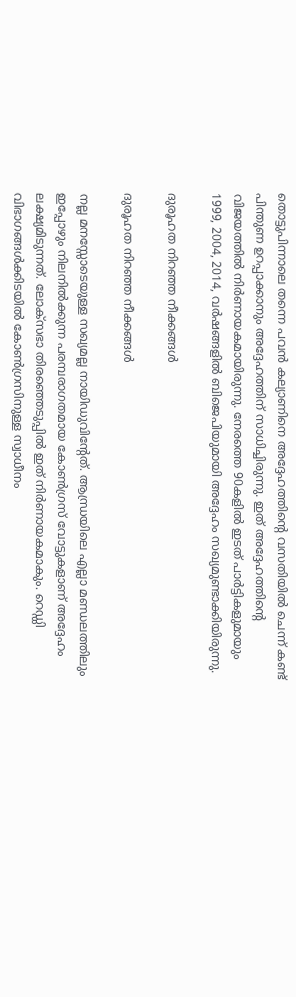തൊട്ടുപിന്നാലെ തന്നെ പവന്‍ കല്യാണിനെ അദ്ദേഹത്തിന്റെ വസതിയില്‍ ചെന്ന് കണ്ട് പിന്തുണ ഉറപ്പാക്കാനും അദ്ദേഹത്തിന് സാധിച്ചിരുന്നു. ഇത് അദ്ദേഹത്തിന്റെ വിജയത്തില്‍ നിര്‍ണായകമായിരുന്നു. നേരത്തെ 90കളില്‍ ഇടത് പാര്‍ട്ടികളുമായും 1999, 2004, 2014, വര്‍ഷങ്ങളില്‍ ബിജെപിയുമായി അദ്ദേഹം സഖ്യമുണ്ടാക്കിയിരുന്നു.

ദുരൂഹത നിറഞ്ഞ നീക്കങ്ങള്‍

ദുരൂഹത നിറഞ്ഞ നീക്കങ്ങള്‍

നല്ല മനസ്സോടെയുള്ള സഖ്യമല്ല നായിഡുവിന്റേത്. ആന്ധ്രയിലെ എല്ലാ മണ്ഡലത്തിലും ഇപ്പോഴും നിലനില്‍ക്കുന്ന പരമ്പരാഗതമായ കോണ്‍ഗ്രസ് വോട്ടുകളാണ് അദ്ദേഹം ലക്ഷ്യമിടുന്നത്. ലോക്‌സഭാ തിരഞ്ഞെടുപ്പില്‍ ഇത് നിര്‍ണായകമാകും. റെഡ്ഡി വിഭാഗങ്ങള്‍ക്കിടയില്‍ കോണ്‍ഗ്രസിനുള്ള സ്വാധീനം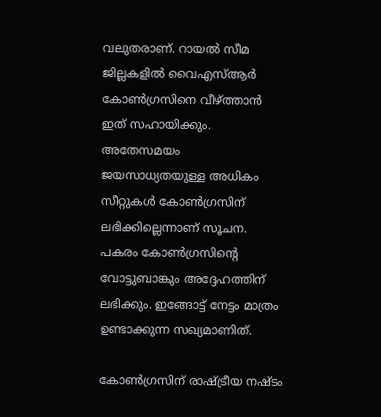വലുതരാണ്. റായല്‍ സീമ ജില്ലകളില്‍ വൈഎസ്ആര്‍ കോണ്‍ഗ്രസിനെ വീഴ്ത്താന്‍ ഇത് സഹായിക്കും. അതേസമയം ജയസാധ്യതയുള്ള അധികം സീറ്റുകള്‍ കോണ്‍ഗ്രസിന് ലഭിക്കില്ലെന്നാണ് സൂചന. പകരം കോണ്‍ഗ്രസിന്റെ വോട്ടുബാങ്കും അദ്ദേഹത്തിന് ലഭിക്കും. ഇങ്ങോട്ട് നേട്ടം മാത്രം ഉണ്ടാക്കുന്ന സഖ്യമാണിത്.

കോണ്‍ഗ്രസിന് രാഷ്ട്രീയ നഷ്ടം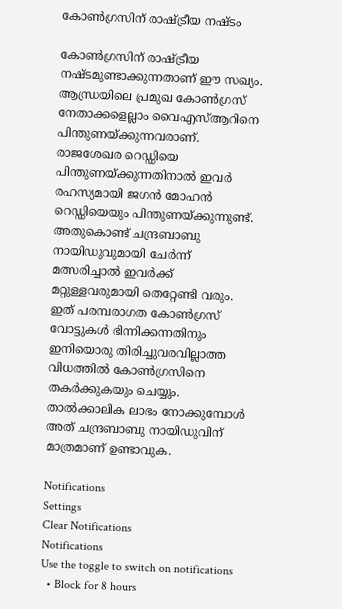കോണ്‍ഗ്രസിന് രാഷ്ട്രീയ നഷ്ടം

കോണ്‍ഗ്രസിന് രാഷ്ട്രീയ നഷ്ടമുണ്ടാക്കുന്നതാണ് ഈ സഖ്യം. ആന്ധ്രയിലെ പ്രമുഖ കോണ്‍ഗ്രസ് നേതാക്കളെല്ലാം വൈഎസ്ആറിനെ പിന്തുണയ്ക്കുന്നവരാണ്. രാജശേഖര റെഡ്ഡിയെ പിന്തുണയ്ക്കുന്നതിനാല്‍ ഇവര്‍ രഹസ്യമായി ജഗന്‍ മോഹന്‍ റെഡ്ഡിയെയും പിന്തുണയ്ക്കുന്നുണ്ട്. അതുകൊണ്ട് ചന്ദ്രബാബു നായിഡുവുമായി ചേര്‍ന്ന് മത്സരിച്ചാല്‍ ഇവര്‍ക്ക് മറ്റുള്ളവരുമായി തെറ്റേണ്ടി വരും. ഇത് പരമ്പരാഗത കോണ്‍ഗ്രസ് വോട്ടുകള്‍ ഭിന്നിക്കന്നതിനും ഇനിയൊരു തിരിച്ചുവരവില്ലാത്ത വിധത്തില്‍ കോണ്‍ഗ്രസിനെ തകര്‍ക്കുകയും ചെയ്യും. താല്‍ക്കാലിക ലാഭം നോക്കുമ്പോള്‍ അത് ചന്ദ്രബാബു നായിഡുവിന് മാത്രമാണ് ഉണ്ടാവുക.

Notifications
Settings
Clear Notifications
Notifications
Use the toggle to switch on notifications
  • Block for 8 hours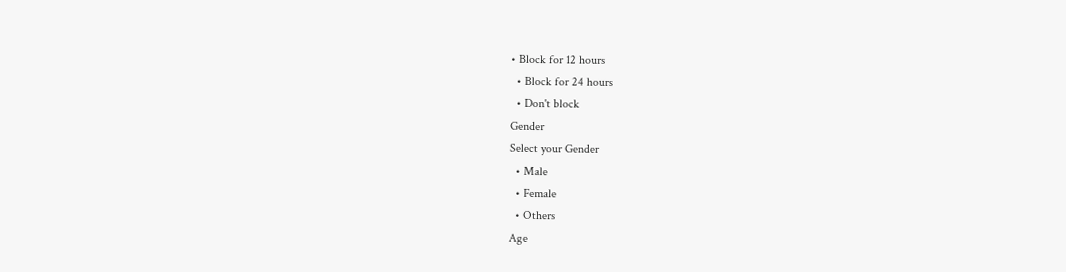• Block for 12 hours
  • Block for 24 hours
  • Don't block
Gender
Select your Gender
  • Male
  • Female
  • Others
Age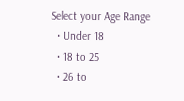Select your Age Range
  • Under 18
  • 18 to 25
  • 26 to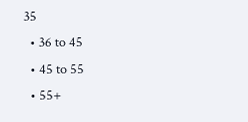35
  • 36 to 45
  • 45 to 55
  • 55+